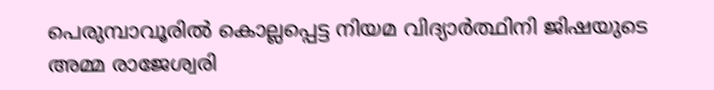പെരുമ്പാവൂരില്‍ കൊല്ലപ്പെട്ട നിയമ വിദ്യാര്‍ത്ഥിനി ജിഷയുടെ അമ്മ രാജേശ്വരി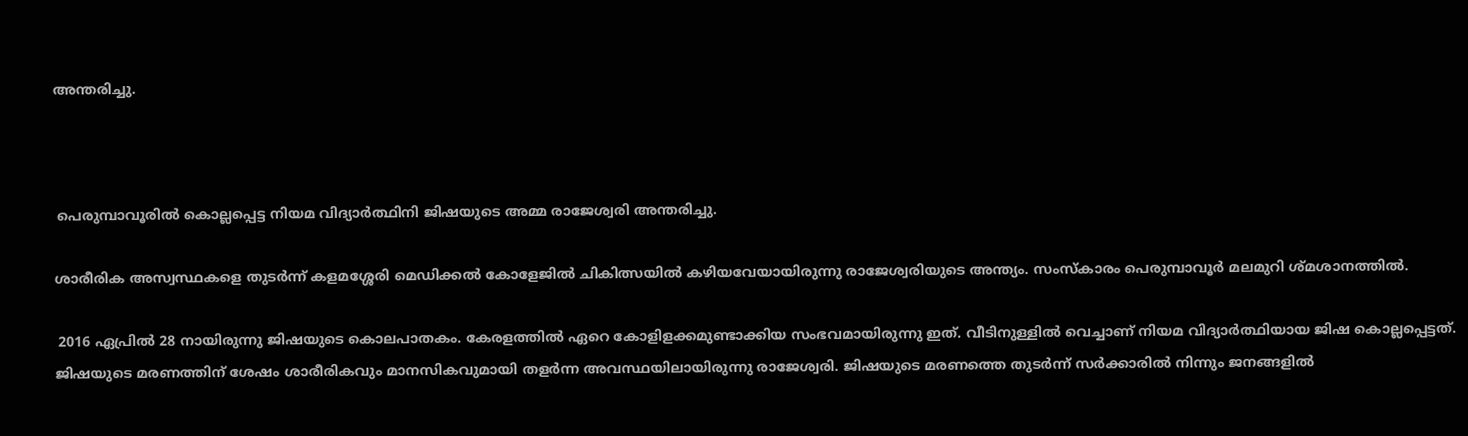അന്തരിച്ചു.



 പെരുമ്പാവൂരില്‍ കൊല്ലപ്പെട്ട നിയമ വിദ്യാര്‍ത്ഥിനി ജിഷയുടെ അമ്മ രാജേശ്വരി അന്തരിച്ചു.

ശാരീരിക അസ്വസ്ഥകളെ തുടര്‍ന്ന് കളമശ്ശേരി മെഡിക്കല്‍ കോളേജില്‍ ചികിത്സയില്‍ കഴിയവേയായിരുന്നു രാജേശ്വരിയുടെ അന്ത്യം. സംസ്‌കാരം പെരുമ്പാവൂര്‍ മലമുറി ശ്മശാനത്തില്‍.

 2016 ഏപ്രില്‍ 28 നായിരുന്നു ജിഷയുടെ കൊലപാതകം. കേരളത്തില്‍ ഏറെ കോളിളക്കമുണ്ടാക്കിയ സംഭവമായിരുന്നു ഇത്. വീടിനുള്ളില്‍ വെച്ചാണ് നിയമ വിദ്യാര്‍ത്ഥിയായ ജിഷ കൊല്ലപ്പെട്ടത്. ജിഷയുടെ മരണത്തിന് ശേഷം ശാരീരികവും മാനസികവുമായി തളര്‍ന്ന അവസ്ഥയിലായിരുന്നു രാജേശ്വരി. ജിഷയുടെ മരണത്തെ തുടര്‍ന്ന് സര്‍ക്കാരില്‍ നിന്നും ജനങ്ങളില്‍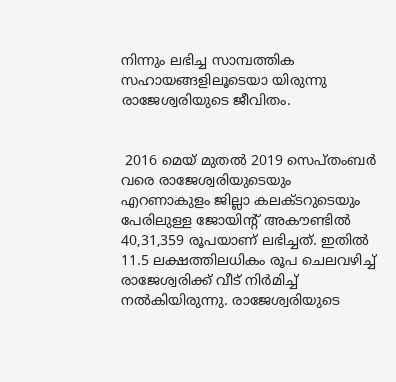നിന്നും ലഭിച്ച സാമ്പത്തിക സഹായങ്ങളിലൂടെയാ യിരുന്നു രാജേശ്വരിയുടെ ജീവിതം.


 2016 മെയ് മുതല്‍ 2019 സെപ്തംബര്‍ വരെ രാജേശ്വരിയുടെയും എറണാകുളം ജില്ലാ കലക്ടറുടെയും പേരിലുള്ള ജോയിന്റ് അകൗണ്ടില്‍ 40,31,359 രൂപയാണ് ലഭിച്ചത്. ഇതില്‍ 11.5 ലക്ഷത്തിലധികം രൂപ ചെലവഴിച്ച്‌ രാജേശ്വരിക്ക് വീട് നിര്‍മിച്ച്‌ നല്‍കിയിരുന്നു. രാജേശ്വരിയുടെ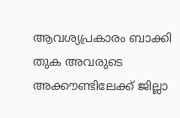ആവശ്യപ്രകാരം ബാക്കി തുക അവരുടെ അക്കൗണ്ടിലേക്ക് ജില്ലാ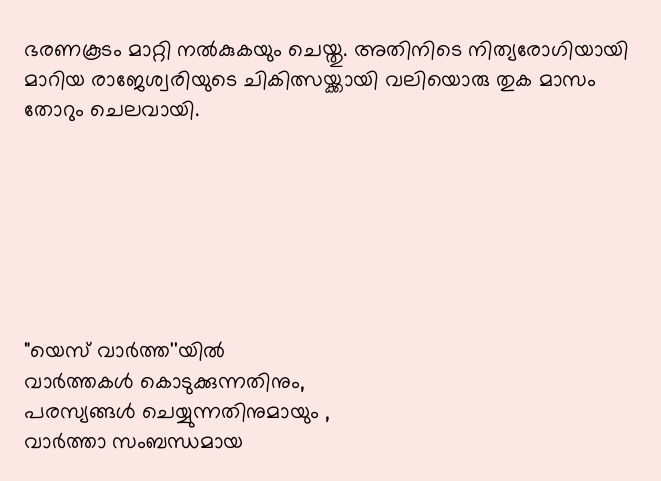ഭരണകൂടം മാറ്റി നല്‍കുകയും ചെയ്തു. അതിനിടെ നിത്യരോഗിയായി മാറിയ രാജേശ്വരിയുടെ ചികിത്സയ്ക്കായി വലിയൊരു തുക മാസം തോറും ചെലവായി.







"യെസ് വാർത്ത''യിൽ
വാർത്തകൾ കൊടുക്കുന്നതിനും,
പരസ്യങ്ങൾ ചെയ്യുന്നതിനുമായും ,
വാർത്താ സംബന്ധമായ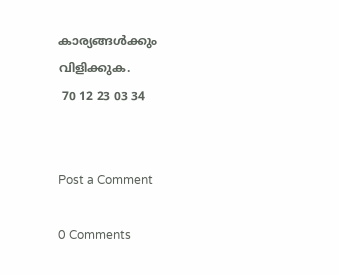കാര്യങ്ങൾക്കും
വിളിക്കുക.
 70 12 23 03 34


Post a Comment

0 Comments